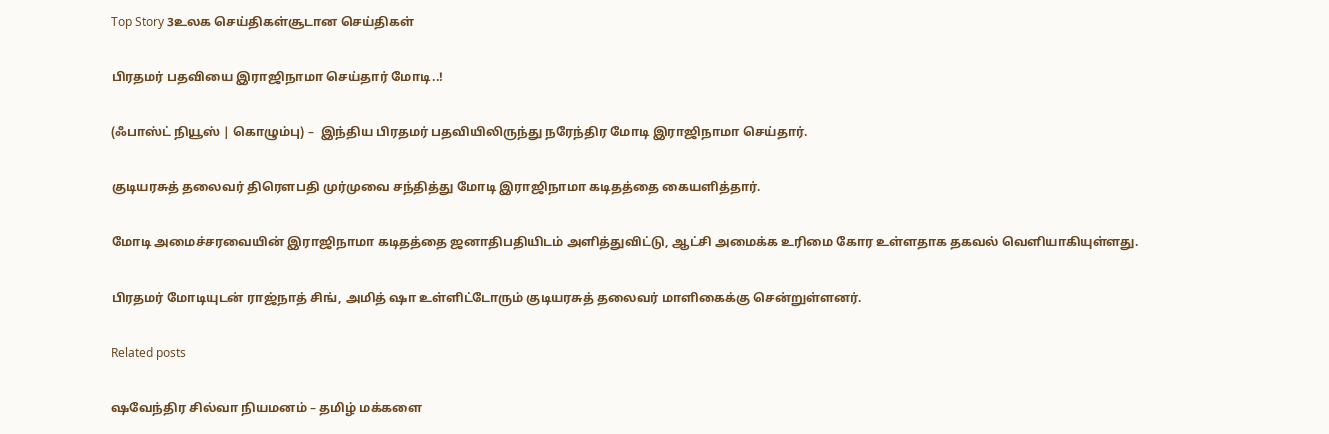Top Story 3உலக செய்திகள்சூடான செய்திகள்

பிரதமர் பதவியை இராஜிநாமா செய்தார் மோடி..!

(ஃபாஸ்ட் நியூஸ் | கொழும்பு) –  இந்திய பிரதமர் பதவியிலிருந்து நரேந்திர மோடி இராஜிநாமா செய்தார்.

குடியரசுத் தலைவர் திரௌபதி முர்முவை சந்தித்து மோடி இராஜிநாமா கடிதத்தை கையளித்தார்.

மோடி அமைச்சரவையின் இராஜிநாமா கடிதத்தை ஜனாதிபதியிடம் அளித்துவிட்டு, ஆட்சி அமைக்க உரிமை கோர உள்ளதாக தகவல் வெளியாகியுள்ளது.

பிரதமர் மோடியுடன் ராஜ்நாத் சிங், அமித் ஷா உள்ளிட்டோரும் குடியரசுத் தலைவர் மாளிகைக்கு சென்றுள்ளனர்.

Related posts

ஷவேந்திர சில்வா நியமனம் – தமிழ் மக்களை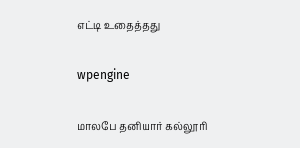எட்டி உதைத்தது

wpengine

மாலபே தனியார் கல்லூரி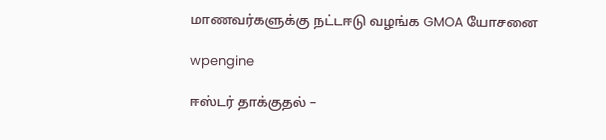மாணவர்களுக்கு நட்டஈடு வழங்க GMOA யோசனை

wpengine

ஈஸ்டர் தாக்குதல் –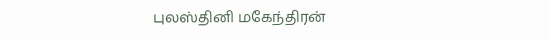புலஸ்தினி மகேந்திரன்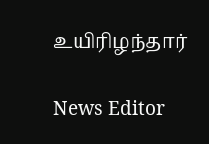உயிரிழந்தார்

News Editor